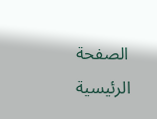الصفحة الرئيسية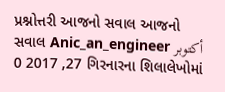પ્રશ્નોત્તરી આજનો સવાલ આજનો સવાલ Anic_an_engineer أكتوبر 27, 2017 0 ગિરનારના શિલાલેખોમાં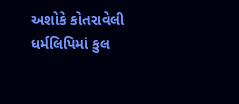અશોકે કોતરાવેલી ધર્મલિપિમાં કુલ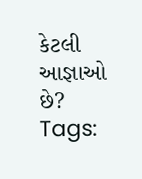કેટલી આજ્ઞાઓ છે? Tags: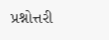પ્રશ્નોત્તરી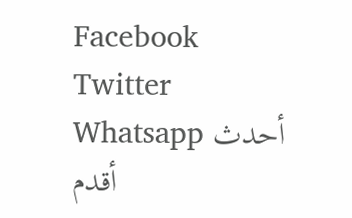Facebook Twitter Whatsapp أحدث أقدم